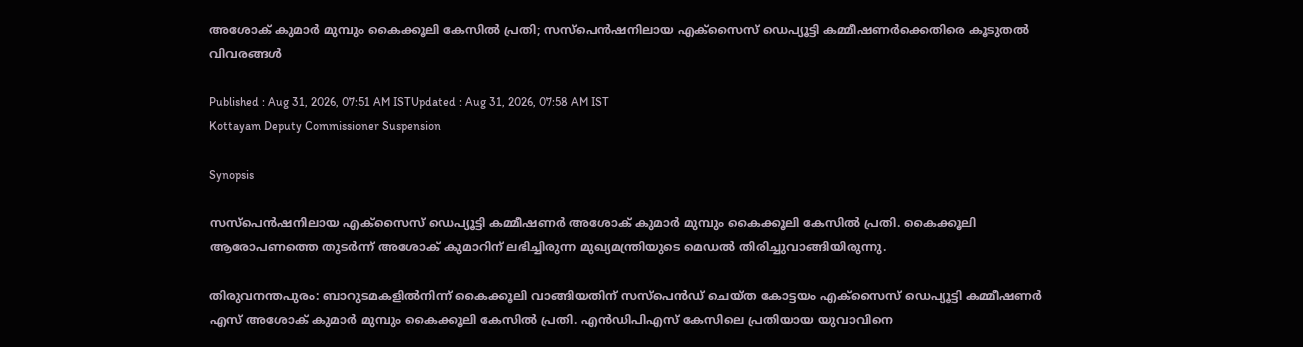അശോക് കുമാർ മുമ്പും കൈക്കൂലി കേസിൽ പ്രതി; സസ്പെൻഷനിലായ എക്സൈസ് ഡെപ്യൂട്ടി കമ്മീഷണർക്കെതിരെ കൂടുതൽ വിവരങ്ങൾ

Published : Aug 31, 2026, 07:51 AM ISTUpdated : Aug 31, 2026, 07:58 AM IST
Kottayam Deputy Commissioner Suspension

Synopsis

സസ്പെൻഷനിലായ എക്സൈസ് ഡെപ്യൂട്ടി കമ്മീഷണർ അശോക് കുമാർ മുമ്പും കൈക്കൂലി കേസിൽ പ്രതി. കൈക്കൂലി ആരോപണത്തെ തുടർന്ന് അശോക് കുമാറിന് ലഭിച്ചിരുന്ന മുഖ്യമന്ത്രിയുടെ മെഡൽ തിരിച്ചുവാങ്ങിയിരുന്നു.

തിരുവനന്തപുരം: ബാറുടമകളിൽനിന്ന് കൈക്കൂലി വാങ്ങിയതിന് സസ്പെൻഡ് ചെയ്ത കോട്ടയം എക്സൈസ് ഡെപ്യൂട്ടി കമ്മീഷണർ എസ് അശോക് കുമാർ മുമ്പും കൈക്കൂലി കേസിൽ പ്രതി. എൻഡിപിഎസ് കേസിലെ പ്രതിയായ യുവാവിനെ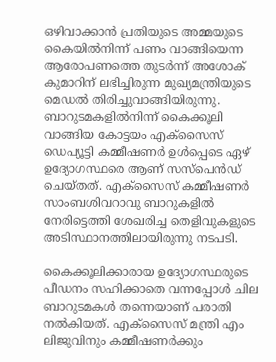ഒഴിവാക്കാൻ പ്രതിയുടെ അമ്മയുടെ കൈയിൽനിന്ന് പണം വാങ്ങിയെന്ന ആരോപണത്തെ തുടർന്ന് അശോക് കുമാറിന് ലഭിച്ചിരുന്ന മുഖ്യമന്ത്രിയുടെ മെഡൽ തിരിച്ചുവാങ്ങിയിരുന്നു. ബാറുടമകളിൽനിന്ന് കൈക്കൂലി വാങ്ങിയ കോട്ടയം എക്സൈസ് ഡെപ്യൂട്ടി കമ്മീഷണർ ഉൾപ്പെടെ ഏഴ് ഉദ്യോഗസ്ഥരെ ആണ് സസ്പെൻഡ് ചെയ്തത്. എക്സൈസ് കമ്മീഷണർ സാംബശിവറാവു ബാറുകളിൽ നേരിട്ടെത്തി ശേഖരിച്ച തെളിവുകളുടെ അടിസ്ഥാനത്തിലായിരുന്നു നടപടി.

കൈക്കൂലിക്കാരായ ഉദ്യോഗസ്ഥരുടെ പീഡനം സഹിക്കാതെ വന്നപ്പോൾ ചില ബാറുടമകൾ തന്നെയാണ് പരാതി നൽകിയത്. എക്സൈസ് മന്ത്രി എം ലിജുവിനും കമ്മീഷണർക്കും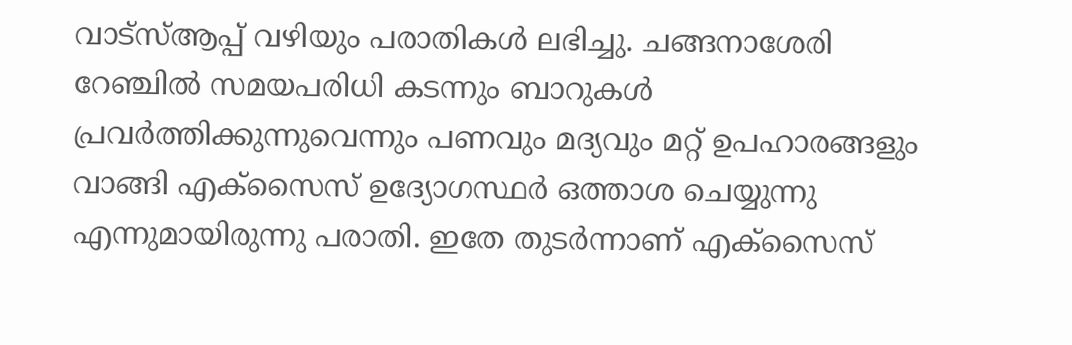വാട്സ്ആപ്പ് വഴിയും പരാതികൾ ലഭിച്ചു. ചങ്ങനാശേരി റേഞ്ചിൽ സമയപരിധി കടന്നും ബാറുകൾ പ്രവർത്തിക്കുന്നുവെന്നും പണവും മദ്യവും മറ്റ് ഉപഹാരങ്ങളും വാങ്ങി എക്സൈസ് ഉദ്യോഗസ്ഥർ ഒത്താശ ചെയ്യുന്നു എന്നുമായിരുന്നു പരാതി. ഇതേ തുടർന്നാണ് എക്സൈസ്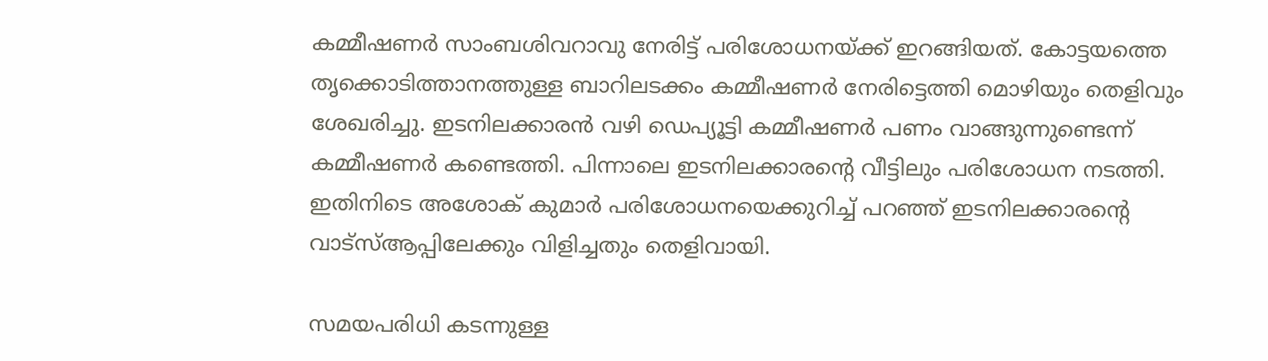കമ്മീഷണർ സാംബശിവറാവു നേരിട്ട് പരിശോധനയ്ക്ക് ഇറങ്ങിയത്. കോട്ടയത്തെ തൃക്കൊടിത്താനത്തുള്ള ബാറിലടക്കം കമ്മീഷണർ നേരിട്ടെത്തി മൊഴിയും തെളിവും ശേഖരിച്ചു. ഇടനിലക്കാരൻ വഴി ഡെപ്യൂട്ടി കമ്മീഷണർ പണം വാങ്ങുന്നുണ്ടെന്ന് കമ്മീഷണർ കണ്ടെത്തി. പിന്നാലെ ഇടനിലക്കാരൻ്റെ വീട്ടിലും പരിശോധന നടത്തി. ഇതിനിടെ അശോക് കുമാർ പരിശോധനയെക്കുറിച്ച് പറഞ്ഞ് ഇടനിലക്കാരൻ്റെ വാട്സ്ആപ്പിലേക്കും വിളിച്ചതും തെളിവായി.

സമയപരിധി കടന്നുള്ള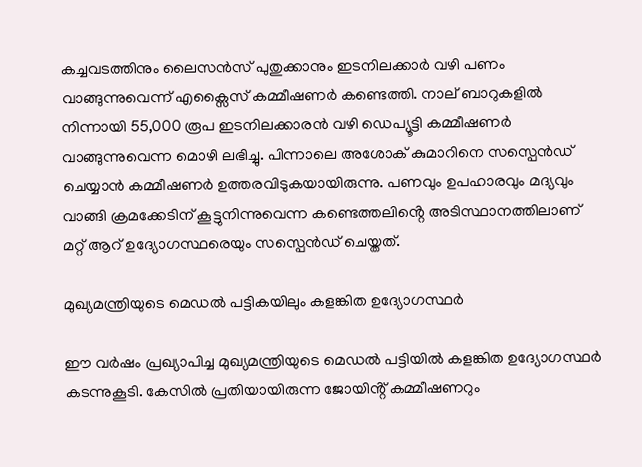കച്ചവടത്തിനും ലൈസൻസ് പുതുക്കാനും ഇടനിലക്കാർ വഴി പണം വാങ്ങുന്നുവെന്ന് എക്സൈസ് കമ്മീഷണർ കണ്ടെത്തി. നാല് ബാറുകളിൽ നിന്നായി 55,000 രൂപ ഇടനിലക്കാരൻ വഴി ഡെപ്യൂട്ടി കമ്മീഷണർ വാങ്ങുന്നുവെന്ന മൊഴി ലഭിച്ചു. പിന്നാലെ അശോക് കുമാറിനെ സസ്പെൻഡ് ചെയ്യാൻ കമ്മീഷണർ ഉത്തരവിടുകയായിരുന്നു. പണവും ഉപഹാരവും മദ്യവും വാങ്ങി ക്രമക്കേടിന് കൂട്ടുനിന്നുവെന്ന കണ്ടെത്തലിൻ്റെ അടിസ്ഥാനത്തിലാണ് മറ്റ് ആറ് ഉദ്യോഗസ്ഥരെയും സസ്പെൻഡ് ചെയ്തത്.

മുഖ്യമന്ത്രിയുടെ മെഡൽ പട്ടികയിലും കളങ്കിത ഉദ്യോഗസ്ഥർ

ഈ വർഷം പ്രഖ്യാപിച്ച മുഖ്യമന്ത്രിയുടെ മെഡൽ പട്ടിയിൽ കളങ്കിത ഉദ്യോഗസ്ഥർ കടന്നുകൂടി. കേസിൽ പ്രതിയായിരുന്ന ജോയിൻ്റ് കമ്മീഷണറും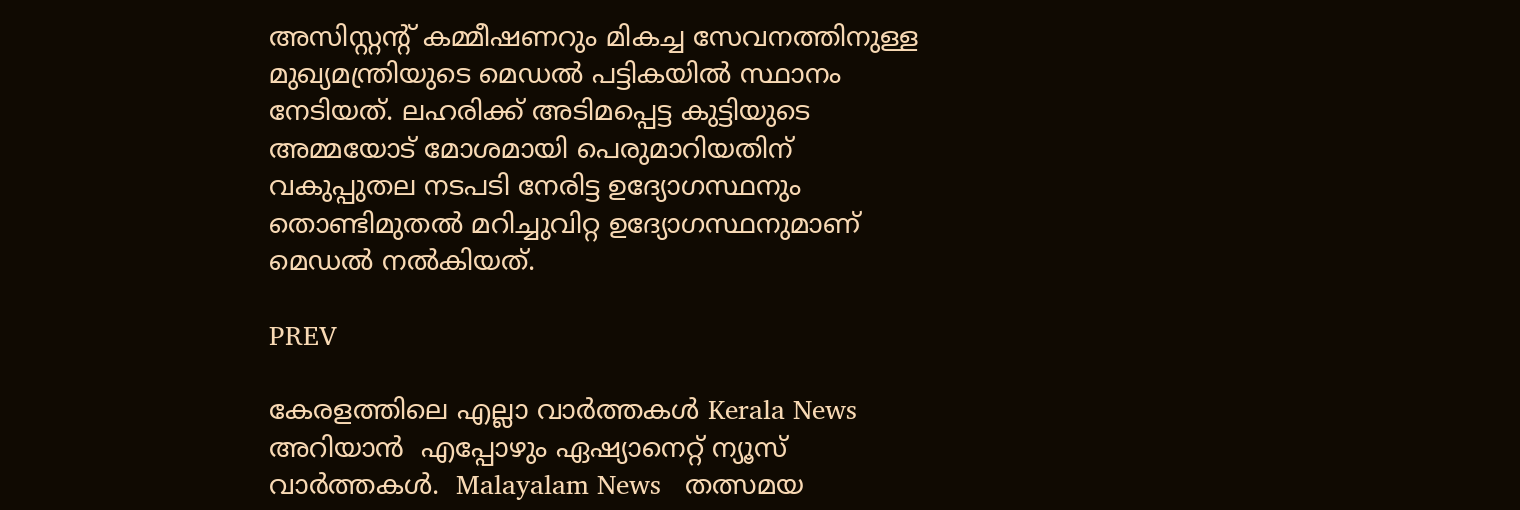അസിസ്റ്റൻ്റ് കമ്മീഷണറും മികച്ച സേവനത്തിനുള്ള മുഖ്യമന്ത്രിയുടെ മെഡൽ പട്ടികയിൽ സ്ഥാനം നേടിയത്. ലഹരിക്ക് അടിമപ്പെട്ട കുട്ടിയുടെ അമ്മയോട് മോശമായി പെരുമാറിയതിന് വകുപ്പുതല നടപടി നേരിട്ട ഉദ്യോഗസ്ഥനും തൊണ്ടിമുതൽ മറിച്ചുവിറ്റ ഉദ്യോഗസ്ഥനുമാണ് മെഡൽ നൽകിയത്.

PREV

കേരളത്തിലെ എല്ലാ വാർത്തകൾ Kerala News അറിയാൻ  എപ്പോഴും ഏഷ്യാനെറ്റ് ന്യൂസ് വാർത്തകൾ.  Malayalam News   തത്സമയ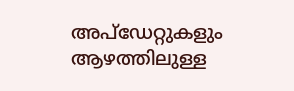അപ്‌ഡേറ്റുകളും ആഴത്തിലുള്ള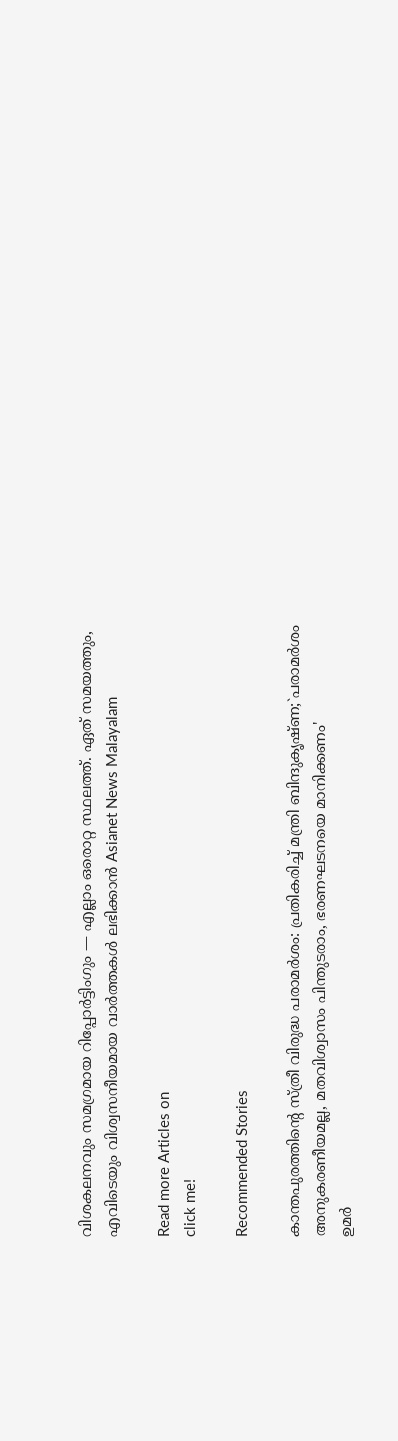വിശകലനവും സമഗ്രമായ റിപ്പോർട്ടിംഗും — എല്ലാം ഒരൊറ്റ സ്ഥലത്ത്. ഏത് സമയത്തും, എവിടെയും വിശ്വസനീയമായ വാർത്തകൾ ലഭിക്കാൻ Asianet News Malayalam

Read more Articles on
click me!

Recommended Stories

കാന്തപുരത്തിൻ്റെ സ്ത്രീ വിരുദ്ധ പരാമർശം: പ്രതികരിച്ച് മന്ത്രി ബിന്ദുകൃഷ്ണ;`പരാമർശം അനുകരണീയമല്ല, മതവിശ്വാസം പിന്തുടരാം, ഭരണഘടനയെ മാനിക്കണം'
ഉമർ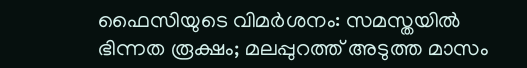ഫൈസിയുടെ വിമർശനം: സമസ്തയിൽ ഭിന്നത രൂക്ഷം; മലപ്പുറത്ത് അടുത്ത മാസം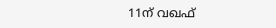11ന് വഖഫ്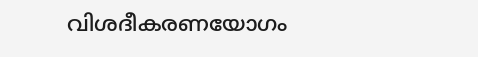വിശദീകരണയോഗം